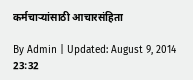कर्मचाऱ्यांसाठी आचारसंहिता

By Admin | Updated: August 9, 2014 23:32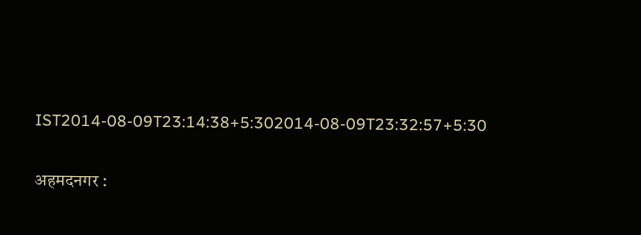IST2014-08-09T23:14:38+5:302014-08-09T23:32:57+5:30

अहमदनगर :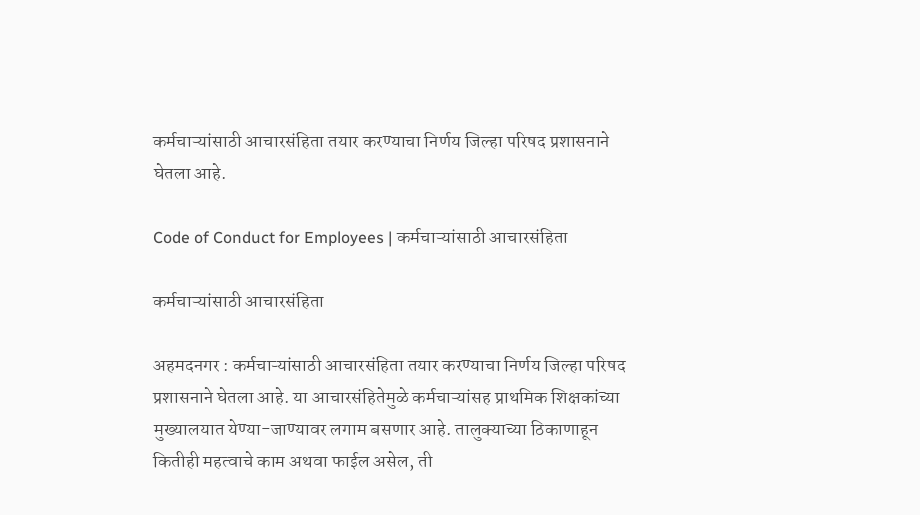कर्मचाऱ्यांसाठी आचारसंहिता तयार करण्याचा निर्णय जिल्हा परिषद प्रशासनाने घेतला आहे.

Code of Conduct for Employees | कर्मचाऱ्यांसाठी आचारसंहिता

कर्मचाऱ्यांसाठी आचारसंहिता

अहमदनगर : कर्मचाऱ्यांसाठी आचारसंहिता तयार करण्याचा निर्णय जिल्हा परिषद प्रशासनाने घेतला आहे. या आचारसंहितेमुळे कर्मचाऱ्यांसह प्राथमिक शिक्षकांच्या मुख्यालयात येण्या-जाण्यावर लगाम बसणार आहे. तालुक्याच्या ठिकाणाहून कितीही महत्वाचे काम अथवा फाईल असेल, ती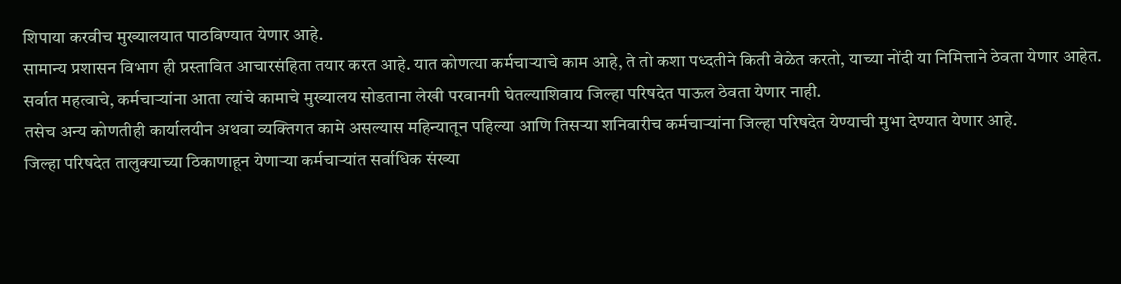शिपाया करवीच मुख्यालयात पाठविण्यात येणार आहे.
सामान्य प्रशासन विभाग ही प्रस्तावित आचारसंहिता तयार करत आहे. यात कोणत्या कर्मचाऱ्याचे काम आहे, ते तो कशा पध्दतीने किती वेळेत करतो, याच्या नोंदी या निमित्ताने ठेवता येणार आहेत. सर्वात महत्वाचे, कर्मचाऱ्यांना आता त्यांचे कामाचे मुख्यालय सोडताना लेखी परवानगी घेतल्याशिवाय जिल्हा परिषदेत पाऊल ठेवता येणार नाही.
तसेच अन्य कोणतीही कार्यालयीन अथवा व्यक्तिगत कामे असल्यास महिन्यातून पहिल्या आणि तिसऱ्या शनिवारीच कर्मचाऱ्यांना जिल्हा परिषदेत येण्याची मुभा देण्यात येणार आहे.
जिल्हा परिषदेत तालुक्याच्या ठिकाणाहून येणाऱ्या कर्मचाऱ्यांत सर्वाधिक संख्या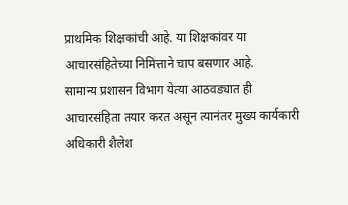प्राथमिक शिक्षकांची आहे. या शिक्षकांवर या आचारसंहितेच्या निमित्ताने चाप बसणार आहे.
सामान्य प्रशासन विभाग येत्या आठवड्यात ही आचारसंहिता तयार करत असून त्यानंतर मुख्य कार्यकारी अधिकारी शैलेश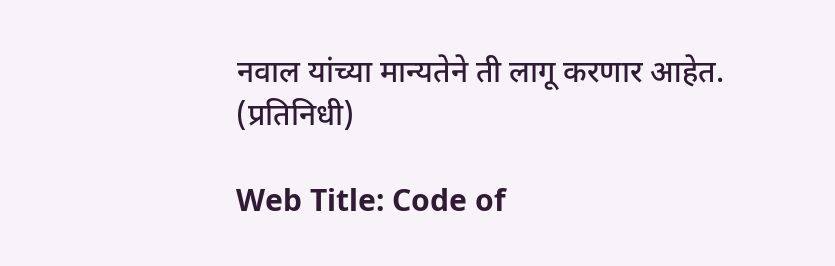नवाल यांच्या मान्यतेने ती लागू करणार आहेत.
(प्रतिनिधी)

Web Title: Code of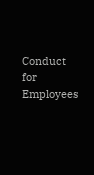Conduct for Employees